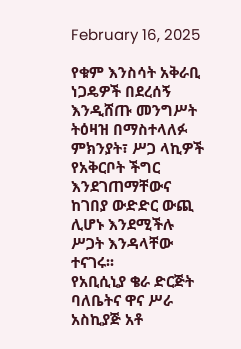February 16, 2025

የቁም እንስሳት አቅራቢ ነጋዴዎች በደረሰኝ እንዲሸጡ መንግሥት ትዕዛዝ በማስተላለፉ ምክንያት፣ ሥጋ ላኪዎች የአቅርቦት ችግር እንደገጠማቸውና ከገበያ ውድድር ውጪ ሊሆኑ እንደሚችሉ ሥጋት እንዳላቸው ተናገሩ፡፡
የአቢሲኒያ ቄራ ድርጅት ባለቤትና ዋና ሥራ አስኪያጅ አቶ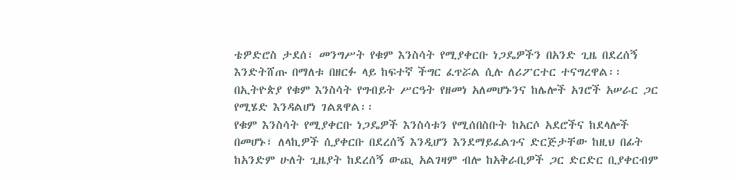ቴዎድሮስ ታደሰ፣ መንግሥት የቁም እንስሳት የሚያቀርቡ ነጋዴዎችን በአንድ ጊዜ በደረሰኝ እንድትሸጡ በማለቱ በዘርፉ ላይ ከፍተኛ ችግር ፈጥሯል ሲሉ ለሪፖርተር ተናግረዋል፡፡
በኢትዮጵያ የቁም እንስሳት የግብይት ሥርዓት የዘመነ አለመሆኑንና ከሌሎች አገሮች አሠራር ጋር የሚሄድ እንዳልሆነ ገልጸዋል፡፡
የቁም እንስሳት የሚያቀርቡ ነጋዴዎች እንስሳቱን የሚሰበስቡት ከአርሶ አደሮችና ከደላሎች በመሆኑ፣ ለላኪዎች ሲያቀርቡ በደረሰኝ እንዲሆን እንደማይፈልጉና ድርጅታቸው ከዚህ በፊት ከአንድም ሁለት ጊዜያት ከደረሰኝ ውጪ አልገዛም ብሎ ከአቅራቢዎች ጋር ድርድር ቢያቀርብም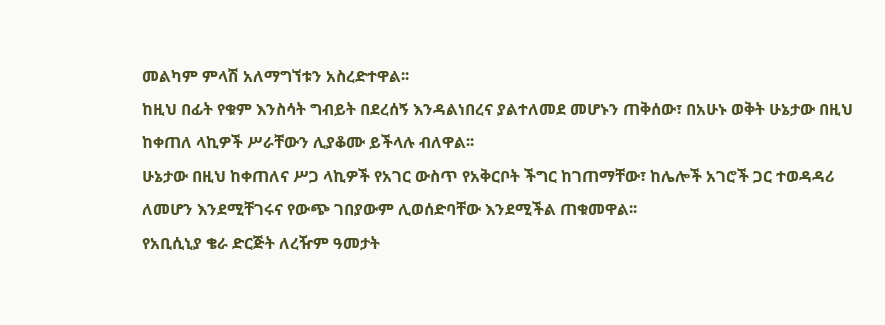መልካም ምላሽ አለማግኘቱን አስረድተዋል፡፡
ከዚህ በፊት የቁም እንስሳት ግብይት በደረሰኝ እንዳልነበረና ያልተለመደ መሆኑን ጠቅሰው፣ በአሁኑ ወቅት ሁኔታው በዚህ ከቀጠለ ላኪዎች ሥራቸውን ሊያቆሙ ይችላሉ ብለዋል፡፡
ሁኔታው በዚህ ከቀጠለና ሥጋ ላኪዎች የአገር ውስጥ የአቅርቦት ችግር ከገጠማቸው፣ ከሌሎች አገሮች ጋር ተወዳዳሪ ለመሆን እንደሚቸገሩና የውጭ ገበያውም ሊወሰድባቸው እንደሚችል ጠቁመዋል፡፡
የአቢሲኒያ ቄራ ድርጅት ለረዥም ዓመታት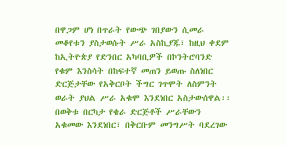በዋጋም ሆነ በጥራት የውጭ ገበያውን ሲመራ መቆየቱን ያስታወሱት ሥራ አስኪያጁ፣ ከዚህ ቀደም ከኢትዮጵያ የድንበር አካባቢዎች በኮንትሮባንድ የቁም እንስሳት በከፍተኛ መጠን ይወጡ ስለነበር ድርጅታቸው የአቅርቦት ችግር ገጥሞት ለስምንት ወራት ያህል ሥራ አቁሞ እንደነበር አስታውሰዋል፡፡
በወቅቱ በርካታ የቄራ ድርጅቶች ሥራቸውን አቁመው እንደነበር፣ በቅርቡም መንግሥት ባደረገው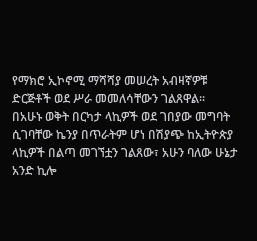የማክሮ ኢኮኖሚ ማሻሻያ መሠረት አብዛኛዎቹ ድርጅቶች ወደ ሥራ መመለሳቸውን ገልጸዋል፡፡
በአሁኑ ወቅት በርካታ ላኪዎች ወደ ገበያው መግባት ሲገባቸው ኬንያ በጥራትም ሆነ በሽያጭ ከኢትዮጵያ ላኪዎች በልጣ መገኘቷን ገልጸው፣ አሁን ባለው ሁኔታ አንድ ኪሎ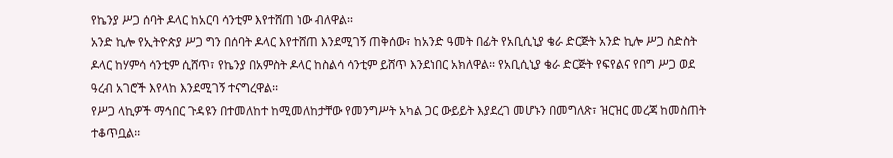የኬንያ ሥጋ ሰባት ዶላር ከአርባ ሳንቲም እየተሸጠ ነው ብለዋል፡፡
አንድ ኪሎ የኢትዮጵያ ሥጋ ግን በሰባት ዶላር እየተሸጠ እንደሚገኝ ጠቅሰው፣ ከአንድ ዓመት በፊት የአቢሲኒያ ቄራ ድርጅት አንድ ኪሎ ሥጋ ስድስት ዶላር ከሃምሳ ሳንቲም ሲሸጥ፣ የኬንያ በአምስት ዶላር ከስልሳ ሳንቲም ይሸጥ እንደነበር አክለዋል፡፡ የአቢሲኒያ ቄራ ድርጅት የፍየልና የበግ ሥጋ ወደ ዓረብ አገሮች እየላከ እንደሚገኝ ተናግረዋል፡፡
የሥጋ ላኪዎች ማኅበር ጉዳዩን በተመለከተ ከሚመለከታቸው የመንግሥት አካል ጋር ውይይት እያደረገ መሆኑን በመግለጽ፣ ዝርዝር መረጃ ከመስጠት ተቆጥቧል፡፡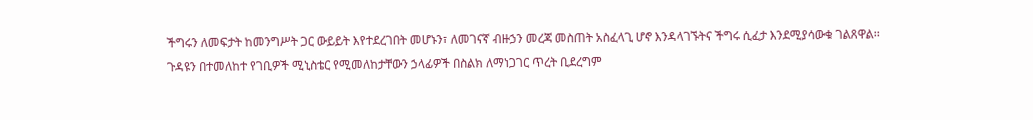ችግሩን ለመፍታት ከመንግሥት ጋር ውይይት እየተደረገበት መሆኑን፣ ለመገናኛ ብዙኃን መረጃ መስጠት አስፈላጊ ሆኖ እንዳላገኙትና ችግሩ ሲፈታ እንደሚያሳውቁ ገልጸዋል፡፡
ጉዳዩን በተመለከተ የገቢዎች ሚኒስቴር የሚመለከታቸውን ኃላፊዎች በስልክ ለማነጋገር ጥረት ቢደረግም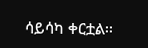ሳይሳካ ቀርቷል፡፡